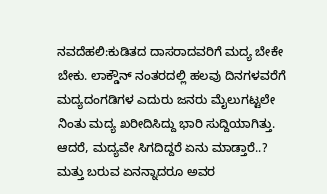ನವದೆಹಲಿ:ಕುಡಿತದ ದಾಸರಾದವರಿಗೆ ಮದ್ಯ ಬೇಕೇ ಬೇಕು. ಲಾಕ್ಡೌನ್ ನಂತರದಲ್ಲಿ ಹಲವು ದಿನಗಳವರೆಗೆ ಮದ್ಯದಂಗಡಿಗಳ ಎದುರು ಜನರು ಮೈಲುಗಟ್ಟಲೇ ನಿಂತು ಮದ್ಯ ಖರೀದಿಸಿದ್ದು ಭಾರಿ ಸುದ್ದಿಯಾಗಿತ್ತು.
ಆದರೆ, ಮದ್ಯವೇ ಸಿಗದಿದ್ದರೆ ಏನು ಮಾಡ್ತಾರೆ..? ಮತ್ತು ಬರುವ ಏನನ್ನಾದರೂ ಅವರ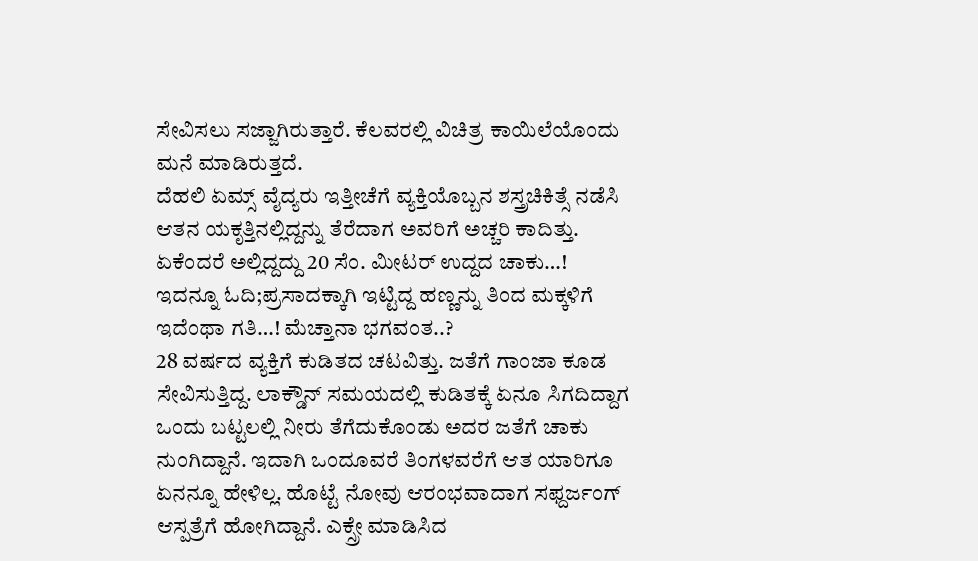ಸೇವಿಸಲು ಸಜ್ಜಾಗಿರುತ್ತಾರೆ. ಕೆಲವರಲ್ಲಿ ವಿಚಿತ್ರ ಕಾಯಿಲೆಯೊಂದು ಮನೆ ಮಾಡಿರುತ್ತದೆ.
ದೆಹಲಿ ಏಮ್ಸ್ ವೈದ್ಯರು ಇತ್ತೀಚೆಗೆ ವ್ಯಕ್ತಿಯೊಬ್ಬನ ಶಸ್ತ್ರಚಿಕಿತ್ಸೆ ನಡೆಸಿ ಆತನ ಯಕೃತ್ತಿನಲ್ಲಿದ್ದನ್ನು ತೆರೆದಾಗ ಅವರಿಗೆ ಅಚ್ಚರಿ ಕಾದಿತ್ತು. ಏಕೆಂದರೆ ಅಲ್ಲಿದ್ದದ್ದು 20 ಸೆಂ. ಮೀಟರ್ ಉದ್ದದ ಚಾಕು…!
ಇದನ್ನೂ ಓದಿ;ಪ್ರಸಾದಕ್ಕಾಗಿ ಇಟ್ಟಿದ್ದ ಹಣ್ಣನ್ನು ತಿಂದ ಮಕ್ಕಳಿಗೆ ಇದೆಂಥಾ ಗತಿ…! ಮೆಚ್ತಾನಾ ಭಗವಂತ..?
28 ವರ್ಷದ ವ್ಯಕ್ತಿಗೆ ಕುಡಿತದ ಚಟವಿತ್ತು. ಜತೆಗೆ ಗಾಂಜಾ ಕೂಡ ಸೇವಿಸುತ್ತಿದ್ದ. ಲಾಕ್ಡೌನ್ ಸಮಯದಲ್ಲಿ ಕುಡಿತಕ್ಕೆ ಏನೂ ಸಿಗದಿದ್ದಾಗ ಒಂದು ಬಟ್ಟಲಲ್ಲಿ ನೀರು ತೆಗೆದುಕೊಂಡು ಅದರ ಜತೆಗೆ ಚಾಕು ನುಂಗಿದ್ದಾನೆ. ಇದಾಗಿ ಒಂದೂವರೆ ತಿಂಗಳವರೆಗೆ ಆತ ಯಾರಿಗೂ ಏನನ್ನೂ ಹೇಳಿಲ್ಲ. ಹೊಟ್ಟೆ ನೋವು ಆರಂಭವಾದಾಗ ಸಫ್ದರ್ಜಂಗ್ ಆಸ್ಪತ್ರೆಗೆ ಹೋಗಿದ್ದಾನೆ. ಎಕ್ಸ್ರೇ ಮಾಡಿಸಿದ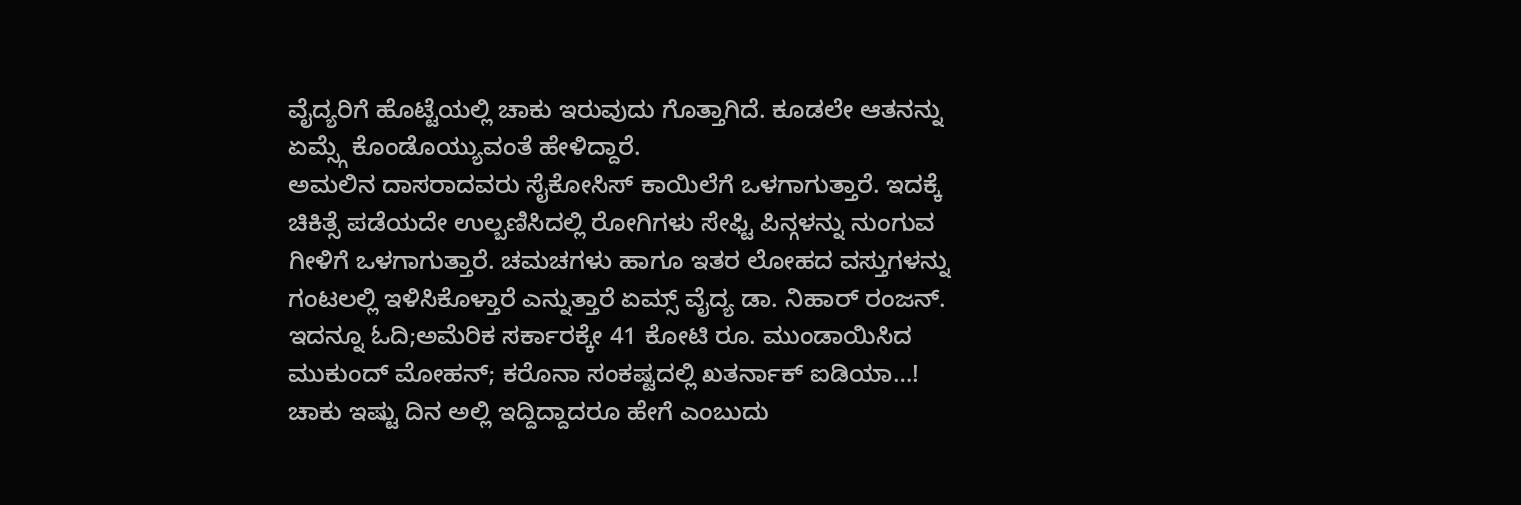ವೈದ್ಯರಿಗೆ ಹೊಟ್ಟೆಯಲ್ಲಿ ಚಾಕು ಇರುವುದು ಗೊತ್ತಾಗಿದೆ. ಕೂಡಲೇ ಆತನನ್ನು ಏಮ್ಸ್ಗೆ ಕೊಂಡೊಯ್ಯುವಂತೆ ಹೇಳಿದ್ದಾರೆ.
ಅಮಲಿನ ದಾಸರಾದವರು ಸೈಕೋಸಿಸ್ ಕಾಯಿಲೆಗೆ ಒಳಗಾಗುತ್ತಾರೆ. ಇದಕ್ಕೆ ಚಿಕಿತ್ಸೆ ಪಡೆಯದೇ ಉಲ್ಬಣಿಸಿದಲ್ಲಿ ರೋಗಿಗಳು ಸೇಫ್ಟಿ ಪಿನ್ಗಳನ್ನು ನುಂಗುವ ಗೀಳಿಗೆ ಒಳಗಾಗುತ್ತಾರೆ. ಚಮಚಗಳು ಹಾಗೂ ಇತರ ಲೋಹದ ವಸ್ತುಗಳನ್ನು ಗಂಟಲಲ್ಲಿ ಇಳಿಸಿಕೊಳ್ತಾರೆ ಎನ್ನುತ್ತಾರೆ ಏಮ್ಸ್ ವೈದ್ಯ ಡಾ. ನಿಹಾರ್ ರಂಜನ್.
ಇದನ್ನೂ ಓದಿ;ಅಮೆರಿಕ ಸರ್ಕಾರಕ್ಕೇ 41 ಕೋಟಿ ರೂ. ಮುಂಡಾಯಿಸಿದ ಮುಕುಂದ್ ಮೋಹನ್; ಕರೊನಾ ಸಂಕಷ್ಟದಲ್ಲಿ ಖತರ್ನಾಕ್ ಐಡಿಯಾ…!
ಚಾಕು ಇಷ್ಟು ದಿನ ಅಲ್ಲಿ ಇದ್ದಿದ್ದಾದರೂ ಹೇಗೆ ಎಂಬುದು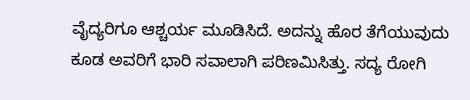ವೈದ್ಯರಿಗೂ ಆಶ್ಚರ್ಯ ಮೂಡಿಸಿದೆ. ಅದನ್ನು ಹೊರ ತೆಗೆಯುವುದು ಕೂಡ ಅವರಿಗೆ ಭಾರಿ ಸವಾಲಾಗಿ ಪರಿಣಮಿಸಿತ್ತು. ಸದ್ಯ ರೋಗಿ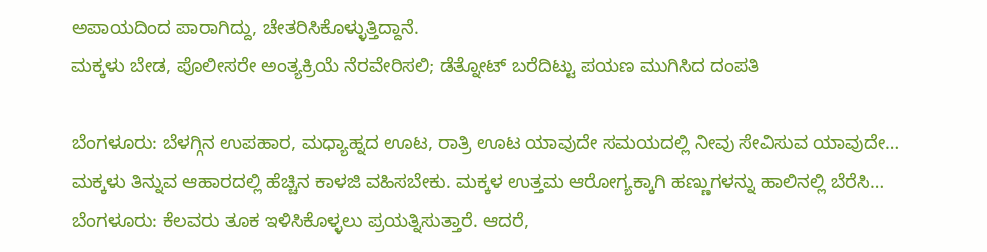ಅಪಾಯದಿಂದ ಪಾರಾಗಿದ್ದು, ಚೇತರಿಸಿಕೊಳ್ಳುತ್ತಿದ್ದಾನೆ.
ಮಕ್ಕಳು ಬೇಡ, ಪೊಲೀಸರೇ ಅಂತ್ಯಕ್ರಿಯೆ ನೆರವೇರಿಸಲಿ; ಡೆತ್ನೋಟ್ ಬರೆದಿಟ್ಟು ಪಯಣ ಮುಗಿಸಿದ ದಂಪತಿ

ಬೆಂಗಳೂರು: ಬೆಳಗ್ಗಿನ ಉಪಹಾರ, ಮಧ್ಯಾಹ್ನದ ಊಟ, ರಾತ್ರಿ ಊಟ ಯಾವುದೇ ಸಮಯದಲ್ಲಿ ನೀವು ಸೇವಿಸುವ ಯಾವುದೇ…
ಮಕ್ಕಳು ತಿನ್ನುವ ಆಹಾರದಲ್ಲಿ ಹೆಚ್ಚಿನ ಕಾಳಜಿ ವಹಿಸಬೇಕು. ಮಕ್ಕಳ ಉತ್ತಮ ಆರೋಗ್ಯಕ್ಕಾಗಿ ಹಣ್ಣುಗಳನ್ನು ಹಾಲಿನಲ್ಲಿ ಬೆರೆಸಿ…
ಬೆಂಗಳೂರು: ಕೆಲವರು ತೂಕ ಇಳಿಸಿಕೊಳ್ಳಲು ಪ್ರಯತ್ನಿಸುತ್ತಾರೆ. ಆದರೆ,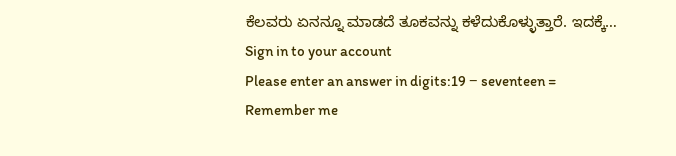ಕೆಲವರು ಏನನ್ನೂ ಮಾಡದೆ ತೂಕವನ್ನು ಕಳೆದುಕೊಳ್ಳುತ್ತಾರೆ. ಇದಕ್ಕೆ…
Sign in to your account
Please enter an answer in digits:19 − seventeen =
Remember me